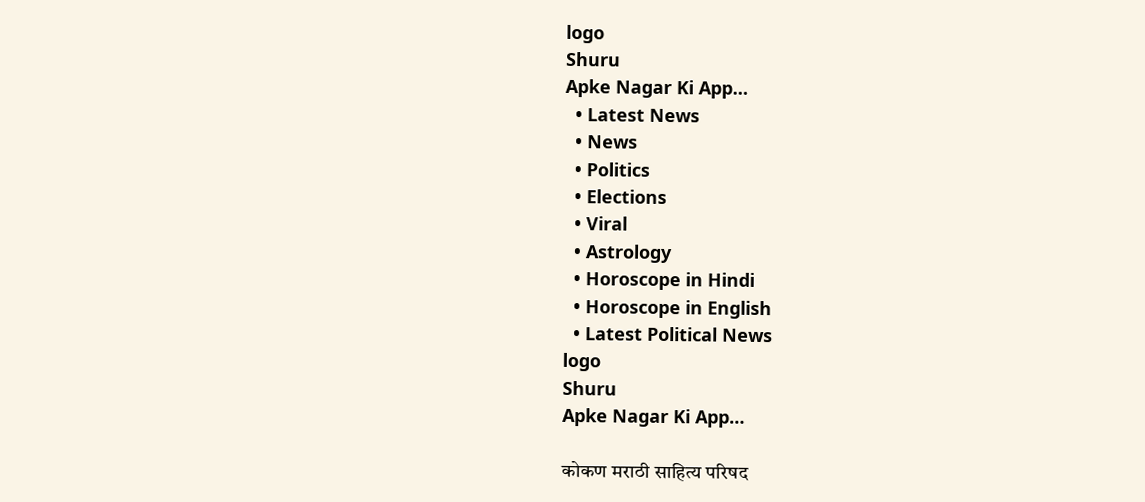logo
Shuru
Apke Nagar Ki App…
  • Latest News
  • News
  • Politics
  • Elections
  • Viral
  • Astrology
  • Horoscope in Hindi
  • Horoscope in English
  • Latest Political News
logo
Shuru
Apke Nagar Ki App…

कोकण मराठी साहित्य परिषद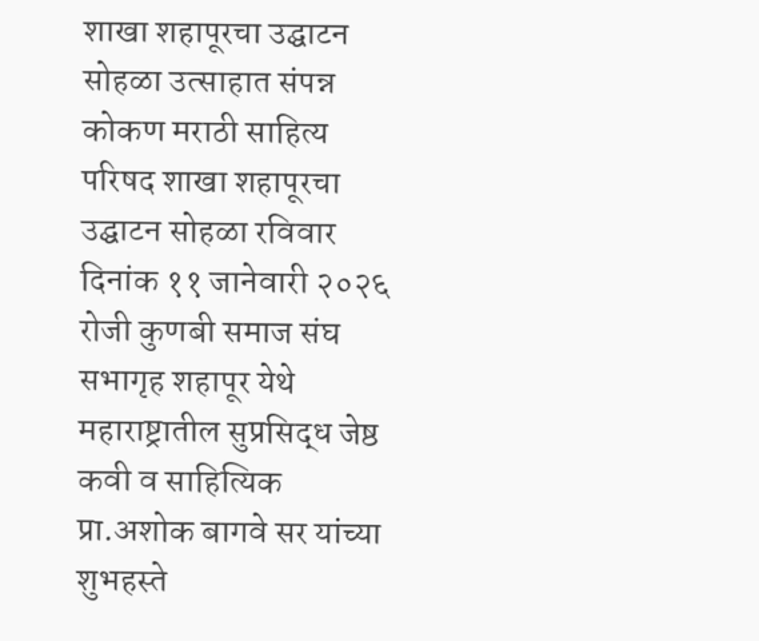शाखा शहापूरचा उद्घाटन सोहळा उत्साहात संपन्न कोकण मराठी साहित्य परिषद शाखा शहापूरचा उद्घाटन सोहळा रविवार दिनांक ११ जानेवारी २०२६ रोजी कुणबी समाज संघ सभागृह शहापूर येथे महाराष्ट्रातील सुप्रसिद्ध जेष्ठ कवी व साहित्यिक प्रा.अशोक बागवे सर यांच्या शुभहस्ते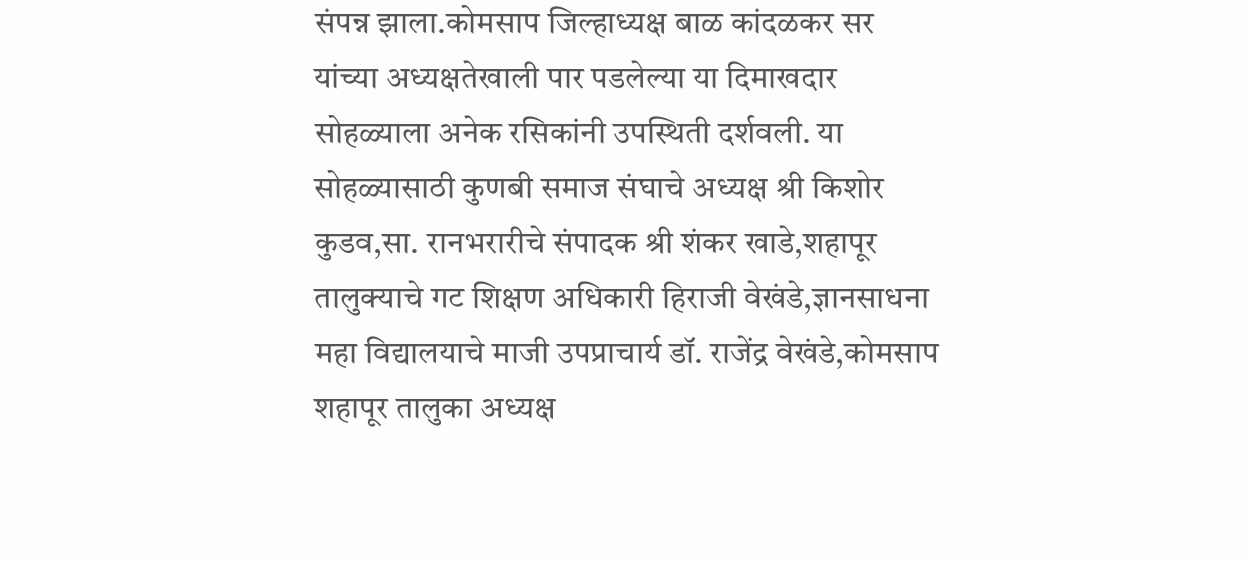संपन्न झाला.कोमसाप जिल्हाध्यक्ष बाळ कांदळकर सर यांच्या अध्यक्षतेखाली पार पडलेल्या या दिमाखदार सोहळ्याला अनेक रसिकांनी उपस्थिती दर्शवली. या सोहळ्यासाठी कुणबी समाज संघाचे अध्यक्ष श्री किशोर कुडव,सा. रानभरारीचे संपादक श्री शंकर खाडे,शहापूर तालुक्याचे गट शिक्षण अधिकारी हिराजी वेखंडे,ज्ञानसाधना महा विद्यालयाचे माजी उपप्राचार्य डॉ. राजेंद्र वेखंडे,कोमसाप शहापूर तालुका अध्यक्ष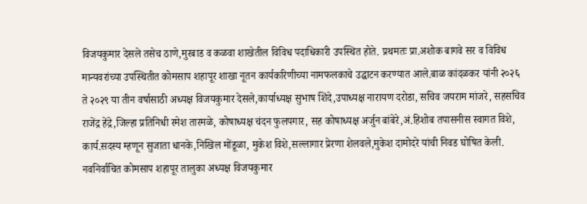विजयकुमार देसले तसेच ठाणे,मुरबाड व कळवा शाखेतील विविध पदाधिकारी उपस्थित होते. प्रथमतः प्रा.अशोक बागवे सर व विविध मान्यवरांच्या उपस्थितीत कोमसाप शहापूर शाखा नूतन कार्यकरिणीच्या नामफलकाचे उद्घाटन करण्यात आले.बाळ कांदळकर यांनी २०२६ ते २०२९ या तीन वर्षासाठी अध्यक्ष विजयकुमार देसले,कार्याध्यक्ष सुभाष शिंदे,उपाध्यक्ष नारायण दरोडा, सचिव जयराम मांजरे, सहसचिव राजेंद्र हेंद्रे,जिल्हा प्रतिनिधी रमेश तारमळे, कोषाध्यक्ष चंदन फुलपगार, सह कोषाध्यक्ष अर्जुन बांबेरे,अं.हिशोब तपासनीस स्वागत विशे, कार्य.सदस्य म्हणून सुजाता धानके,निखिल मोंडूळा, मुकेश विशे,सल्लागार प्रेरणा शेलवले,मुकेश दामोदरे यांची निवड घोषित केली. नवनिर्वाचित कोमसाप शहापूर तालुका अध्यक्ष विजयकुमार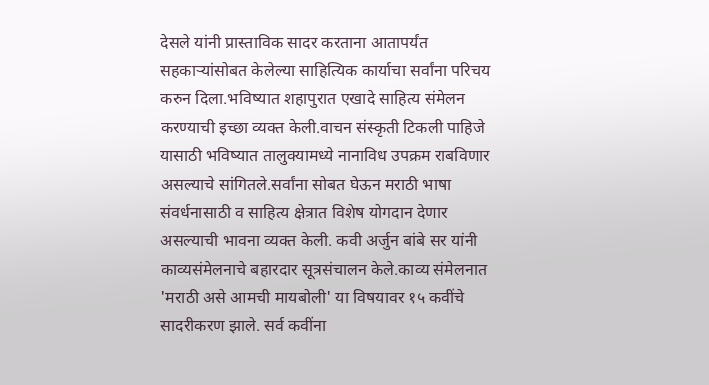देसले यांनी प्रास्ताविक सादर करताना आतापर्यंत सहकाऱ्यांसोबत केलेल्या साहित्यिक कार्याचा सर्वांना परिचय करुन दिला.भविष्यात शहापुरात एखादे साहित्य संमेलन करण्याची इच्छा व्यक्त केली.वाचन संस्कृती टिकली पाहिजे यासाठी भविष्यात तालुक्यामध्ये नानाविध उपक्रम राबविणार असल्याचे सांगितले.सर्वांना सोबत घेऊन मराठी भाषा संवर्धनासाठी व साहित्य क्षेत्रात विशेष योगदान देणार असल्याची भावना व्यक्त केली. कवी अर्जुन बांबे सर यांनी काव्यसंमेलनाचे बहारदार सूत्रसंचालन केले.काव्य संमेलनात 'मराठी असे आमची मायबोली' या विषयावर १५ कवींचे सादरीकरण झाले. सर्व कवींना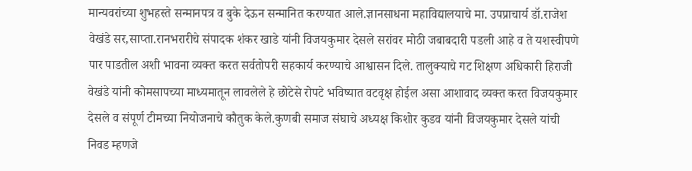मान्यवरांच्या शुभहस्ते सन्मानपत्र व बुके देऊन सन्मानित करण्यात आले.ज्ञानसाधना महाविद्यालयाचे मा. उपप्राचार्य डॉ.राजेश वेखंडे सर,साप्ता.रानभरारीचे संपादक शंकर खाडे यांनी विजयकुमार देसले सरांवर मोठी जबाबदारी पडली आहे व ते यशस्वीपणे पार पाडतील अशी भावना व्यक्त करत सर्वतोपरी सहकार्य करण्याचे आश्वासन दिले. तालुक्याचे गट शिक्षण अधिकारी हिराजी वेखंडे यांनी कोमसापच्या माध्यमातून लावलेले हे छोटेसे रोपटे भविष्यात वटवृक्ष होईल असा आशावाद व्यक्त करत विजयकुमार देसले व संपूर्ण टीमच्या नियोजनाचे कौतुक केले.कुणबी समाज संघाचे अध्यक्ष किशोर कुडव यांनी विजयकुमार देसले यांची निवड म्हणजे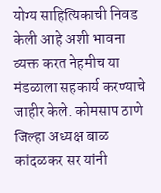योग्य साहित्यिकाची निवड केली आहे अशी भावना व्यक्त करत नेहमीच या मंडळाला सहकार्य करण्याचे जाहीर केले. कोमसाप ठाणे जिल्हा अध्यक्ष बाळ कांदळकर सर यांनी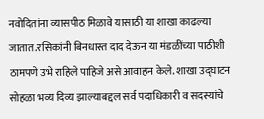नवोदितांना व्यासपीठ मिळावे यासाठी या शाखा काढल्या जातात.रसिकांनी बिनधास्त दाद देऊन या मंडळींच्या पाठीशी ठामपणे उभे राहिले पाहिजे असे आवाहन केले. शाखा उद्घाटन सोहळा भव्य दिव्य झाल्याबद्दल सर्व पदाधिकारी व सदस्यांचे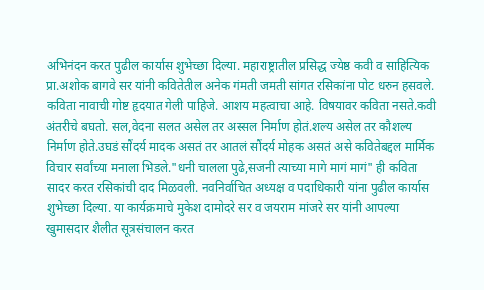अभिनंदन करत पुढील कार्यास शुभेच्छा दिल्या. महाराष्ट्रातील प्रसिद्ध ज्येष्ठ कवी व साहित्यिक प्रा.अशोक बागवे सर यांनी कवितेतील अनेक गंमती जमती सांगत रसिकांना पोट धरुन हसवले. कविता नावाची गोष्ट हृदयात गेली पाहिजे. आशय महत्वाचा आहे. विषयावर कविता नसते.कवी अंतरीचे बघतो. सल,वेदना सलत असेल तर अस्सल निर्माण होतं.शल्य असेल तर कौशल्य निर्माण होते.उघडं सौंदर्य मादक असतं तर आतलं सौंदर्य मोहक असतं असे कवितेबद्दल मार्मिक विचार सर्वांच्या मनाला भिडले."धनी चालला पुढे,सजनी त्याच्या मागे मागं मागं" ही कविता सादर करत रसिकांची दाद मिळवली. नवनिर्वाचित अध्यक्ष व पदाधिकारी यांना पुढील कार्यास शुभेच्छा दिल्या. या कार्यक्रमाचे मुकेश दामोदरे सर व जयराम मांजरे सर यांनी आपल्या खुमासदार शैलीत सूत्रसंचालन करत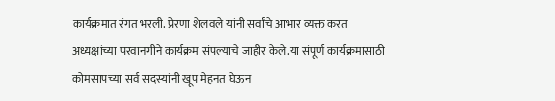कार्यक्रमात रंगत भरली. प्रेरणा शेलवले यांनी सर्वांचे आभार व्यक्त करत अध्यक्षांच्या परवानगीने कार्यक्रम संपल्याचे जाहीर केले.या संपूर्ण कार्यक्रमासाठी कोमसापच्या सर्व सदस्यांनी खूप मेहनत घेऊन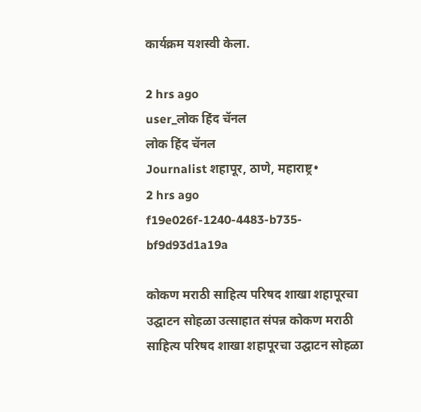कार्यक्रम यशस्वी केला.

2 hrs ago
user_लोक हिंद चॅनल
लोक हिंद चॅनल
Journalist शहापूर, ठाणे, महाराष्ट्र•
2 hrs ago
f19e026f-1240-4483-b735-bf9d93d1a19a

कोकण मराठी साहित्य परिषद शाखा शहापूरचा उद्घाटन सोहळा उत्साहात संपन्न कोकण मराठी साहित्य परिषद शाखा शहापूरचा उद्घाटन सोहळा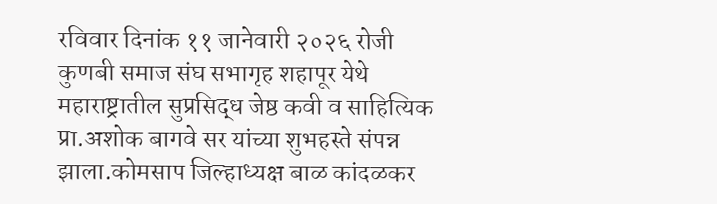रविवार दिनांक ११ जानेवारी २०२६ रोजी कुणबी समाज संघ सभागृह शहापूर येथे महाराष्ट्रातील सुप्रसिद्ध जेष्ठ कवी व साहित्यिक प्रा.अशोक बागवे सर यांच्या शुभहस्ते संपन्न झाला.कोमसाप जिल्हाध्यक्ष बाळ कांदळकर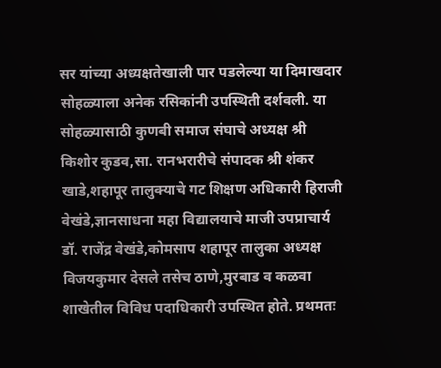सर यांच्या अध्यक्षतेखाली पार पडलेल्या या दिमाखदार सोहळ्याला अनेक रसिकांनी उपस्थिती दर्शवली. या सोहळ्यासाठी कुणबी समाज संघाचे अध्यक्ष श्री किशोर कुडव,सा. रानभरारीचे संपादक श्री शंकर खाडे,शहापूर तालुक्याचे गट शिक्षण अधिकारी हिराजी वेखंडे,ज्ञानसाधना महा विद्यालयाचे माजी उपप्राचार्य डॉ. राजेंद्र वेखंडे,कोमसाप शहापूर तालुका अध्यक्ष विजयकुमार देसले तसेच ठाणे,मुरबाड व कळवा शाखेतील विविध पदाधिकारी उपस्थित होते. प्रथमतः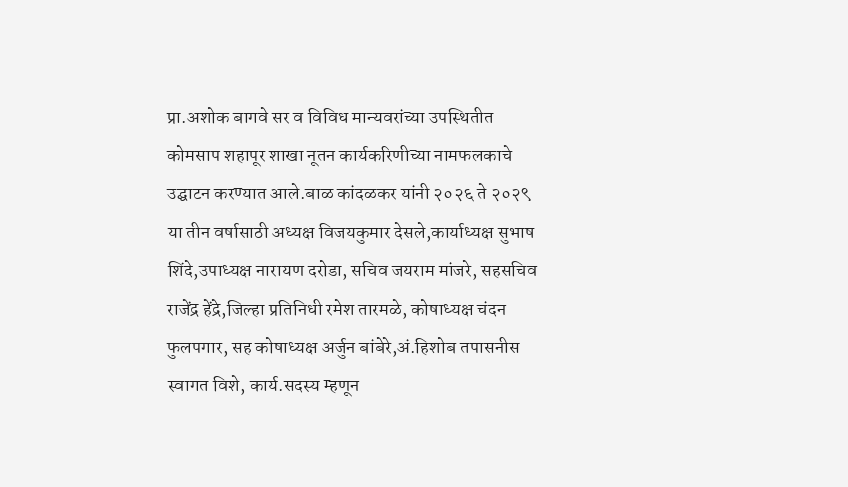प्रा.अशोक बागवे सर व विविध मान्यवरांच्या उपस्थितीत कोमसाप शहापूर शाखा नूतन कार्यकरिणीच्या नामफलकाचे उद्घाटन करण्यात आले.बाळ कांदळकर यांनी २०२६ ते २०२९ या तीन वर्षासाठी अध्यक्ष विजयकुमार देसले,कार्याध्यक्ष सुभाष शिंदे,उपाध्यक्ष नारायण दरोडा, सचिव जयराम मांजरे, सहसचिव राजेंद्र हेंद्रे,जिल्हा प्रतिनिधी रमेश तारमळे, कोषाध्यक्ष चंदन फुलपगार, सह कोषाध्यक्ष अर्जुन बांबेरे,अं.हिशोब तपासनीस स्वागत विशे, कार्य.सदस्य म्हणून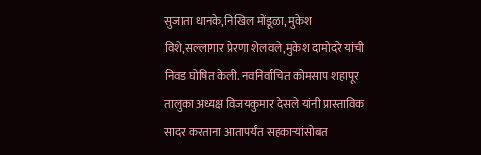सुजाता धानके,निखिल मोंडूळा, मुकेश विशे,सल्लागार प्रेरणा शेलवले,मुकेश दामोदरे यांची निवड घोषित केली. नवनिर्वाचित कोमसाप शहापूर तालुका अध्यक्ष विजयकुमार देसले यांनी प्रास्ताविक सादर करताना आतापर्यंत सहकाऱ्यांसोबत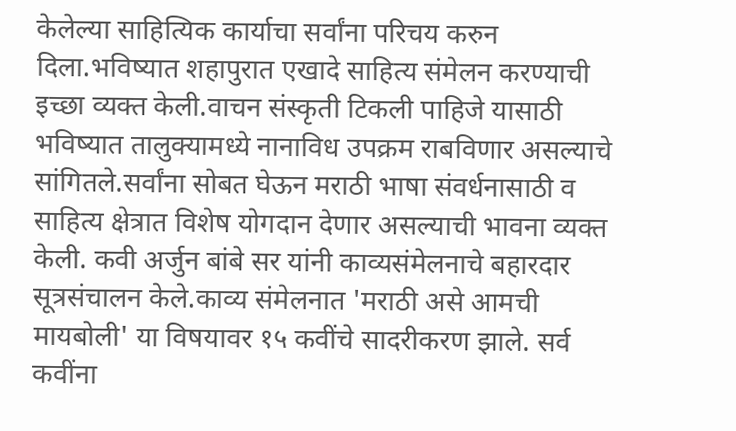केलेल्या साहित्यिक कार्याचा सर्वांना परिचय करुन दिला.भविष्यात शहापुरात एखादे साहित्य संमेलन करण्याची इच्छा व्यक्त केली.वाचन संस्कृती टिकली पाहिजे यासाठी भविष्यात तालुक्यामध्ये नानाविध उपक्रम राबविणार असल्याचे सांगितले.सर्वांना सोबत घेऊन मराठी भाषा संवर्धनासाठी व साहित्य क्षेत्रात विशेष योगदान देणार असल्याची भावना व्यक्त केली. कवी अर्जुन बांबे सर यांनी काव्यसंमेलनाचे बहारदार सूत्रसंचालन केले.काव्य संमेलनात 'मराठी असे आमची मायबोली' या विषयावर १५ कवींचे सादरीकरण झाले. सर्व कवींना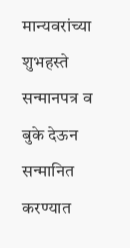मान्यवरांच्या शुभहस्ते सन्मानपत्र व बुके देऊन सन्मानित करण्यात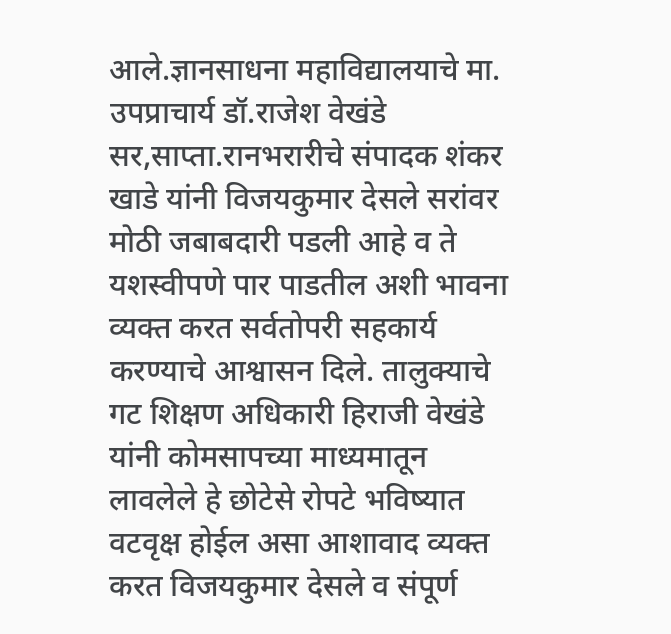आले.ज्ञानसाधना महाविद्यालयाचे मा. उपप्राचार्य डॉ.राजेश वेखंडे सर,साप्ता.रानभरारीचे संपादक शंकर खाडे यांनी विजयकुमार देसले सरांवर मोठी जबाबदारी पडली आहे व ते यशस्वीपणे पार पाडतील अशी भावना व्यक्त करत सर्वतोपरी सहकार्य करण्याचे आश्वासन दिले. तालुक्याचे गट शिक्षण अधिकारी हिराजी वेखंडे यांनी कोमसापच्या माध्यमातून लावलेले हे छोटेसे रोपटे भविष्यात वटवृक्ष होईल असा आशावाद व्यक्त करत विजयकुमार देसले व संपूर्ण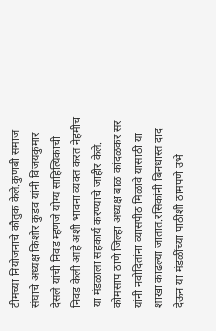टीमच्या नियोजनाचे कौतुक केले.कुणबी समाज संघाचे अध्यक्ष किशोर कुडव यांनी विजयकुमार देसले यांची निवड म्हणजे योग्य साहित्यिकाची निवड केली आहे अशी भावना व्यक्त करत नेहमीच या मंडळाला सहकार्य करण्याचे जाहीर केले. कोमसाप ठाणे जिल्हा अध्यक्ष बाळ कांदळकर सर यांनी नवोदितांना व्यासपीठ मिळावे यासाठी या शाखा काढल्या जातात.रसिकांनी बिनधास्त दाद देऊन या मंडळींच्या पाठीशी ठामपणे उभे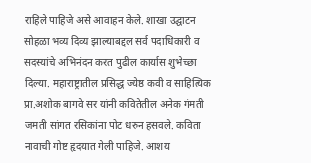राहिले पाहिजे असे आवाहन केले. शाखा उद्घाटन सोहळा भव्य दिव्य झाल्याबद्दल सर्व पदाधिकारी व सदस्यांचे अभिनंदन करत पुढील कार्यास शुभेच्छा दिल्या. महाराष्ट्रातील प्रसिद्ध ज्येष्ठ कवी व साहित्यिक प्रा.अशोक बागवे सर यांनी कवितेतील अनेक गंमती जमती सांगत रसिकांना पोट धरुन हसवले. कविता नावाची गोष्ट हृदयात गेली पाहिजे. आशय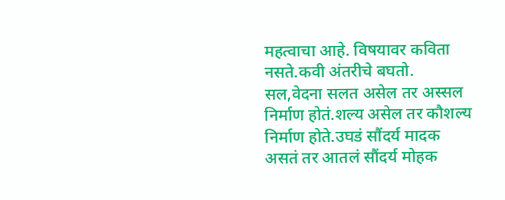महत्वाचा आहे. विषयावर कविता नसते.कवी अंतरीचे बघतो. सल,वेदना सलत असेल तर अस्सल निर्माण होतं.शल्य असेल तर कौशल्य निर्माण होते.उघडं सौंदर्य मादक असतं तर आतलं सौंदर्य मोहक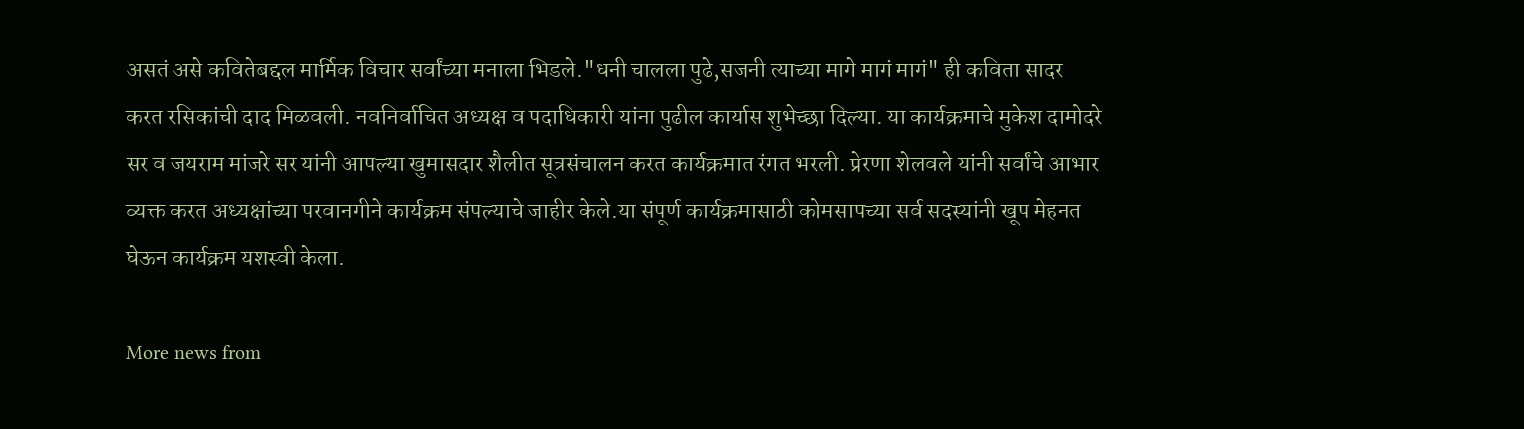असतं असे कवितेबद्दल मार्मिक विचार सर्वांच्या मनाला भिडले."धनी चालला पुढे,सजनी त्याच्या मागे मागं मागं" ही कविता सादर करत रसिकांची दाद मिळवली. नवनिर्वाचित अध्यक्ष व पदाधिकारी यांना पुढील कार्यास शुभेच्छा दिल्या. या कार्यक्रमाचे मुकेश दामोदरे सर व जयराम मांजरे सर यांनी आपल्या खुमासदार शैलीत सूत्रसंचालन करत कार्यक्रमात रंगत भरली. प्रेरणा शेलवले यांनी सर्वांचे आभार व्यक्त करत अध्यक्षांच्या परवानगीने कार्यक्रम संपल्याचे जाहीर केले.या संपूर्ण कार्यक्रमासाठी कोमसापच्या सर्व सदस्यांनी खूप मेहनत घेऊन कार्यक्रम यशस्वी केला.

More news from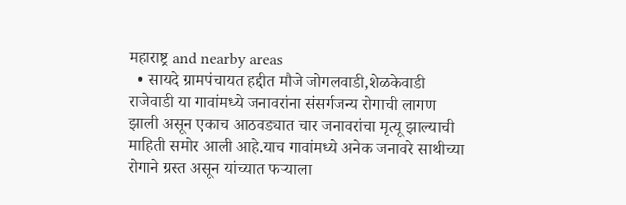महाराष्ट्र and nearby areas
  • सायदे ग्रामपंचायत हद्दीत मौजे जोगलवाडी,शेळकेवाडी राजेवाडी या गावांमध्ये जनावरांना संसर्गजन्य रोगाची लागण झाली असून एकाच आठवड्यात चार जनावरांचा मृत्यू झाल्याची माहिती समोर आली आहे.याच गावांमध्ये अनेक जनावरे साथीच्या रोगाने ग्रस्त असून यांच्यात फऱ्याला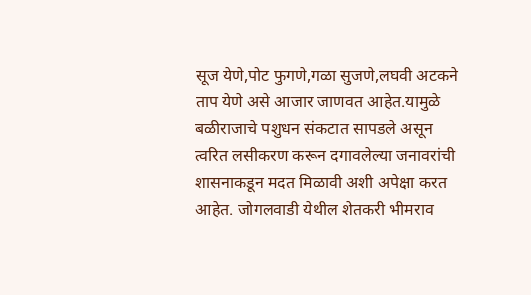सूज येणे,पोट फुगणे,गळा सुजणे,लघवी अटकने ताप येणे असे आजार जाणवत आहेत.यामुळे बळीराजाचे पशुधन संकटात सापडले असून त्वरित लसीकरण करून दगावलेल्या जनावरांची शासनाकडून मदत मिळावी अशी अपेक्षा करत आहेत. जोगलवाडी येथील शेतकरी भीमराव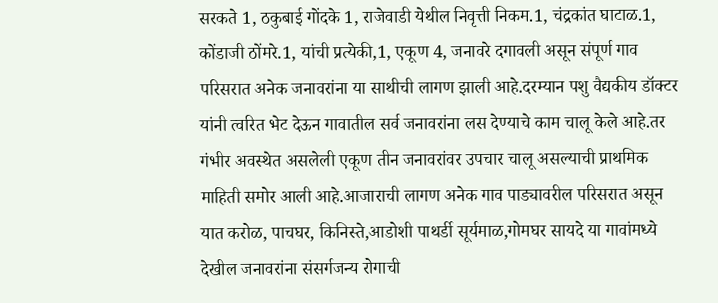सरकते 1, ठकुबाई गोंदके 1, राजेवाडी येथील निवृत्ती निकम.1, चंद्रकांत घाटाळ.1, कोंडाजी ठोंमरे.1, यांची प्रत्येकी,1, एकूण 4, जनावरे दगावली असून संपूर्ण गाव परिसरात अनेक जनावरांना या साथीची लागण झाली आहे.दरम्यान पशु वैद्यकीय डॉक्टर यांनी त्वरित भेट देऊन गावातील सर्व जनावरांना लस देण्याचे काम चालू केले आहे.तर गंभीर अवस्थेत असलेली एकूण तीन जनावरांवर उपचार चालू असल्याची प्राथमिक माहिती समोर आली आहे.आजाराची लागण अनेक गाव पाड्यावरील परिसरात असून यात करोळ, पाचघर, किनिस्ते,आडोशी पाथर्डी सूर्यमाळ,गोमघर सायदे या गावांमध्ये देखील जनावरांना संसर्गजन्य रोगाची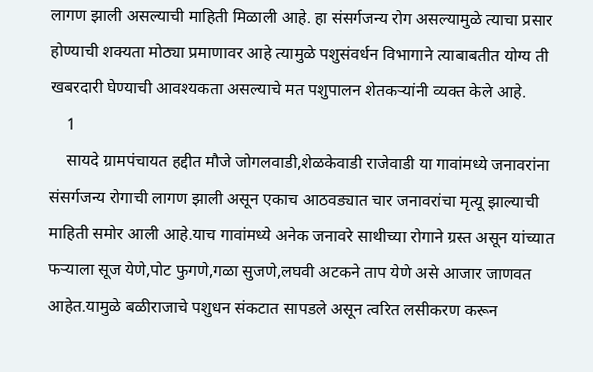लागण झाली असल्याची माहिती मिळाली आहे. हा संसर्गजन्य रोग असल्यामुळे त्याचा प्रसार होण्याची शक्यता मोठ्या प्रमाणावर आहे त्यामुळे पशुसंवर्धन विभागाने त्याबाबतीत योग्य ती खबरदारी घेण्याची आवश्यकता असल्याचे मत पशुपालन शेतकऱ्यांनी व्यक्त केले आहे.
    1
    सायदे ग्रामपंचायत हद्दीत मौजे जोगलवाडी,शेळकेवाडी राजेवाडी या गावांमध्ये जनावरांना संसर्गजन्य रोगाची लागण झाली असून एकाच आठवड्यात चार जनावरांचा मृत्यू झाल्याची माहिती समोर आली आहे.याच गावांमध्ये अनेक जनावरे साथीच्या रोगाने ग्रस्त असून यांच्यात फऱ्याला सूज येणे,पोट फुगणे,गळा सुजणे,लघवी अटकने ताप येणे असे आजार जाणवत आहेत.यामुळे बळीराजाचे पशुधन संकटात सापडले असून त्वरित लसीकरण करून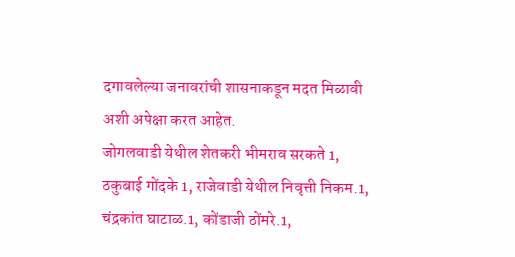दगावलेल्या जनावरांची शासनाकडून मदत मिळावी अशी अपेक्षा करत आहेत.
जोगलवाडी येथील शेतकरी भीमराव सरकते 1, ठकुबाई गोंदके 1, राजेवाडी येथील निवृत्ती निकम.1, चंद्रकांत घाटाळ.1, कोंडाजी ठोंमरे.1,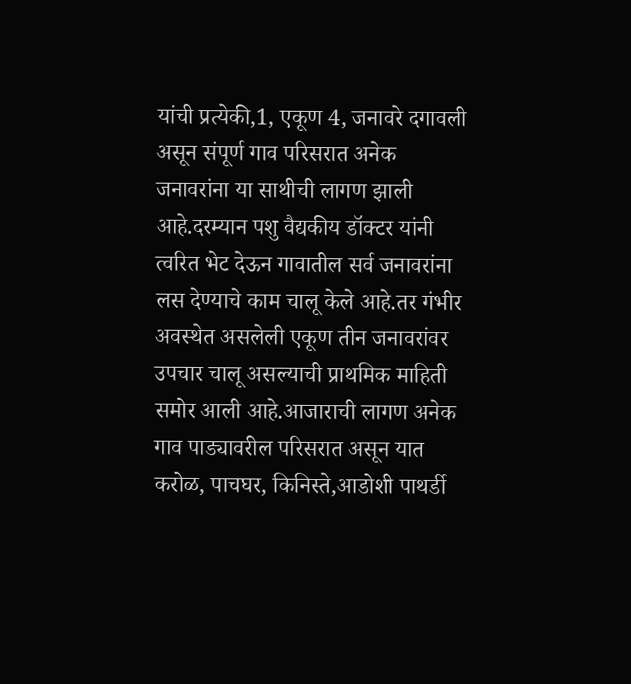यांची प्रत्येकी,1, एकूण 4, जनावरे दगावली असून संपूर्ण गाव परिसरात अनेक जनावरांना या साथीची लागण झाली आहे.दरम्यान पशु वैद्यकीय डॉक्टर यांनी त्वरित भेट देऊन गावातील सर्व जनावरांना लस देण्याचे काम चालू केले आहे.तर गंभीर अवस्थेत असलेली एकूण तीन जनावरांवर उपचार चालू असल्याची प्राथमिक माहिती समोर आली आहे.आजाराची लागण अनेक गाव पाड्यावरील परिसरात असून यात करोळ, पाचघर, किनिस्ते,आडोशी पाथर्डी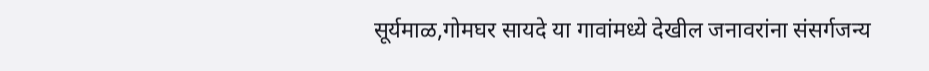सूर्यमाळ,गोमघर सायदे या गावांमध्ये देखील जनावरांना संसर्गजन्य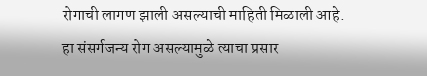रोगाची लागण झाली असल्याची माहिती मिळाली आहे.
हा संसर्गजन्य रोग असल्यामुळे त्याचा प्रसार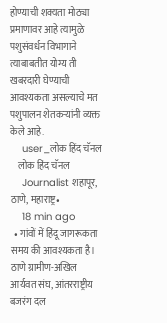होण्याची शक्यता मोठ्या प्रमाणावर आहे त्यामुळे पशुसंवर्धन विभागाने त्याबाबतीत योग्य ती खबरदारी घेण्याची आवश्यकता असल्याचे मत पशुपालन शेतकऱ्यांनी व्यक्त केले आहे.
    user_लोक हिंद चॅनल
    लोक हिंद चॅनल
    Journalist शहापूर, ठाणे, महाराष्ट्र•
    18 min ago
  • गांवों में हिंदू जागरूकता समय की आवश्यकता है। ठाणे ग्रामीण-अखिल आर्यवत संघ, आंतरराष्ट्रीय बजरंग दल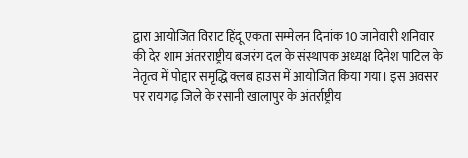द्वारा आयोजित विराट हिंदू एकता सम्मेलन दिनांक 10 जानेवारी शनिवार की देर शाम अंतरराष्ट्रीय बजरंग दल के संस्थापक अध्यक्ष दिनेश पाटिल के नेतृत्व में पोद्दार समृद्धि क्लब हाउस में आयोजित किया गया। इस अवसर पर रायगढ़ जिले के रसानी खालापुर के अंतर्राष्ट्रीय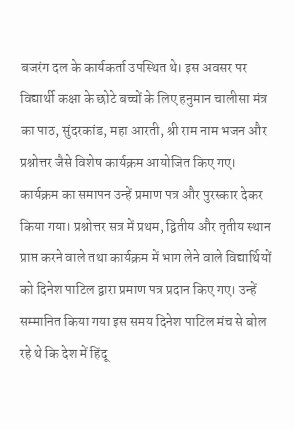बजरंग दल के कार्यकर्ता उपस्थित थे। इस अवसर पर विद्यार्थी कक्षा के छोटे बच्चों के लिए हनुमान चालीसा मंत्र का पाठ, सुंदरकांड, महा आरती, श्री राम नाम भजन और प्रश्नोत्तर जैसे विशेष कार्यक्रम आयोजित किए गए। कार्यक्रम का समापन उन्हें प्रमाण पत्र और पुरस्कार देकर किया गया। प्रश्नोत्तर सत्र में प्रथम, द्वितीय और तृतीय स्थान प्राप्त करने वाले तथा कार्यक्रम में भाग लेने वाले विद्यार्थियों को दिनेश पाटिल द्वारा प्रमाण पत्र प्रदान किए गए। उन्हें सम्मानित किया गया इस समय दिनेश पाटिल मंच से बोल रहे थे कि देश में हिंदू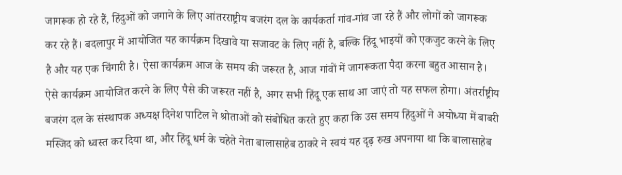जागरूक हो रहे हैं, हिंदुओं को जगाने के लिए आंतरराष्ट्रीय बजरंग दल के कार्यकर्ता गांव-गांव जा रहे हैं और लोगों को जागरूक कर रहे हैं। बदलापुर में आयोजित यह कार्यक्रम दिखावे या सजावट के लिए नहीं है, बल्कि हिंदू भाइयों को एकजुट करने के लिए है और यह एक चिंगारी है। ऐसा कार्यक्रम आज के समय की जरूरत है, आज गांवों में जागरूकता पैदा करना बहुत आसान है। ऐसे कार्यक्रम आयोजित करने के लिए पैसे की जरूरत नहीं है, अगर सभी हिंदू एक साथ आ जाएं तो यह सफल होगा। अंतर्राष्ट्रीय बजरंग दल के संस्थापक अध्यक्ष दिनेश पाटिल ने श्रोताओं को संबोधित करते हुए कहा कि उस समय हिंदुओं ने अयोध्या में बाबरी मस्जिद को ध्वस्त कर दिया था, और हिंदू धर्म के चहेते नेता बालासाहेब ठाकरे ने स्वयं यह दृढ़ रुख अपनाया था कि बालासाहेब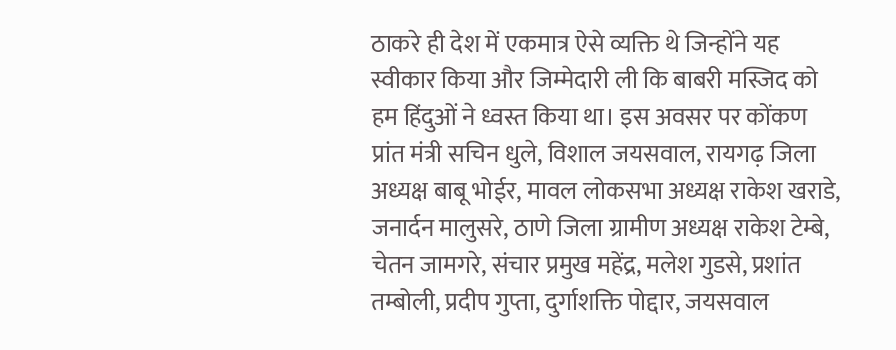ठाकरे ही देश में एकमात्र ऐसे व्यक्ति थे जिन्होंने यह स्वीकार किया और जिम्मेदारी ली कि बाबरी मस्जिद को हम हिंदुओं ने ध्वस्त किया था। इस अवसर पर कोंकण प्रांत मंत्री सचिन धुले, विशाल जयसवाल, रायगढ़ जिला अध्यक्ष बाबू भोईर, मावल लोकसभा अध्यक्ष राकेश खराडे, जनार्दन मालुसरे, ठाणे जिला ग्रामीण अध्यक्ष राकेश टेम्बे, चेतन जामगरे, संचार प्रमुख महेंद्र, मलेश गुडसे, प्रशांत तम्बोली, प्रदीप गुप्ता, दुर्गाशक्ति पोद्दार, जयसवाल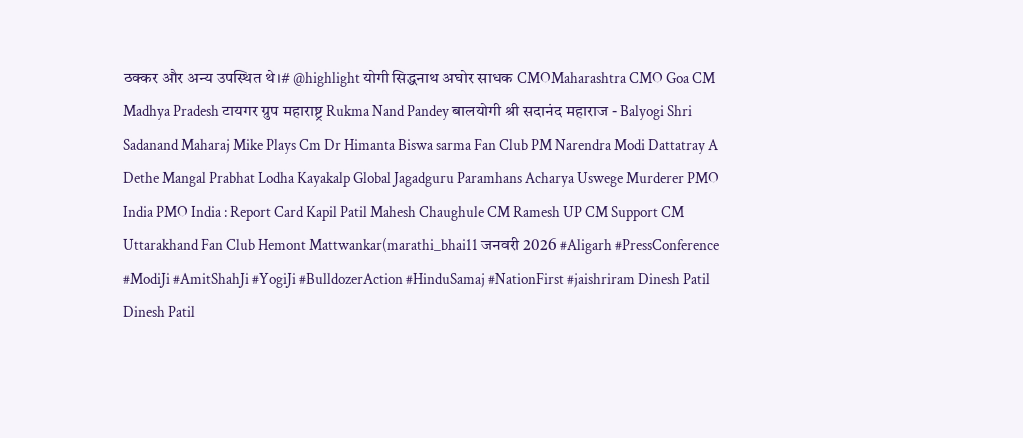ठक्कर और अन्य उपस्थित थे।# @highlight योगी सिद्धनाथ अघोर साधक CMOMaharashtra CMO Goa CM Madhya Pradesh टायगर ग्रुप महाराष्ट्र Rukma Nand Pandey बालयोगी श्री सदानंद महाराज - Balyogi Shri Sadanand Maharaj Mike Plays Cm Dr Himanta Biswa sarma Fan Club PM Narendra Modi Dattatray A Dethe Mangal Prabhat Lodha Kayakalp Global Jagadguru Paramhans Acharya Uswege Murderer PMO India PMO India : Report Card Kapil Patil Mahesh Chaughule CM Ramesh UP CM Support CM Uttarakhand Fan Club Hemont Mattwankar(marathi_bhai11 जनवरी 2026 #Aligarh #PressConference #ModiJi #AmitShahJi #YogiJi #BulldozerAction #HinduSamaj #NationFirst #jaishriram Dinesh Patil Dinesh Patil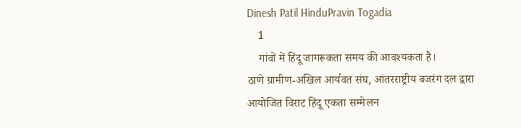Dinesh Patil HinduPravin Togadia
    1
    गांवों में हिंदू जागरूकता समय की आवश्यकता है।
ठाणे ग्रामीण-अखिल आर्यवत संघ, आंतरराष्ट्रीय बजरंग दल द्वारा आयोजित विराट हिंदू एकता सम्मेलन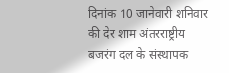दिनांक 10 जानेवारी शनिवार की देर शाम अंतरराष्ट्रीय बजरंग दल के संस्थापक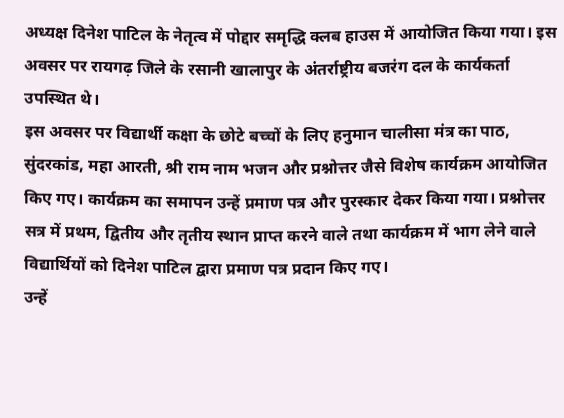अध्यक्ष दिनेश पाटिल के नेतृत्व में पोद्दार समृद्धि क्लब हाउस में आयोजित किया गया। इस अवसर पर रायगढ़ जिले के रसानी खालापुर के अंतर्राष्ट्रीय बजरंग दल के कार्यकर्ता उपस्थित थे।
इस अवसर पर विद्यार्थी कक्षा के छोटे बच्चों के लिए हनुमान चालीसा मंत्र का पाठ, सुंदरकांड, महा आरती, श्री राम नाम भजन और प्रश्नोत्तर जैसे विशेष कार्यक्रम आयोजित किए गए। कार्यक्रम का समापन उन्हें प्रमाण पत्र और पुरस्कार देकर किया गया। प्रश्नोत्तर सत्र में प्रथम, द्वितीय और तृतीय स्थान प्राप्त करने वाले तथा कार्यक्रम में भाग लेने वाले विद्यार्थियों को दिनेश पाटिल द्वारा प्रमाण पत्र प्रदान किए गए।
उन्हें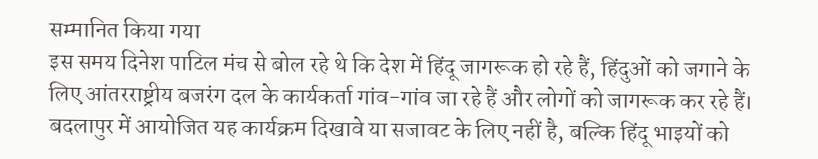सम्मानित किया गया
इस समय दिनेश पाटिल मंच से बोल रहे थे कि देश में हिंदू जागरूक हो रहे हैं, हिंदुओं को जगाने के लिए आंतरराष्ट्रीय बजरंग दल के कार्यकर्ता गांव-गांव जा रहे हैं और लोगों को जागरूक कर रहे हैं। बदलापुर में आयोजित यह कार्यक्रम दिखावे या सजावट के लिए नहीं है, बल्कि हिंदू भाइयों को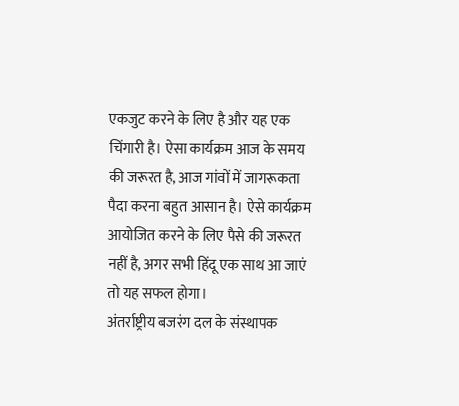एकजुट करने के लिए है और यह एक चिंगारी है। ऐसा कार्यक्रम आज के समय की जरूरत है, आज गांवों में जागरूकता पैदा करना बहुत आसान है। ऐसे कार्यक्रम आयोजित करने के लिए पैसे की जरूरत नहीं है, अगर सभी हिंदू एक साथ आ जाएं तो यह सफल होगा।
अंतर्राष्ट्रीय बजरंग दल के संस्थापक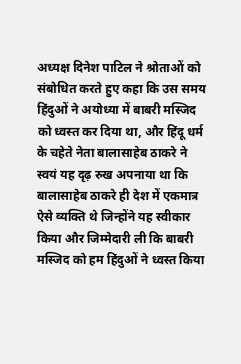अध्यक्ष दिनेश पाटिल ने श्रोताओं को संबोधित करते हुए कहा कि उस समय हिंदुओं ने अयोध्या में बाबरी मस्जिद को ध्वस्त कर दिया था, और हिंदू धर्म के चहेते नेता बालासाहेब ठाकरे ने स्वयं यह दृढ़ रुख अपनाया था कि बालासाहेब ठाकरे ही देश में एकमात्र ऐसे व्यक्ति थे जिन्होंने यह स्वीकार किया और जिम्मेदारी ली कि बाबरी मस्जिद को हम हिंदुओं ने ध्वस्त किया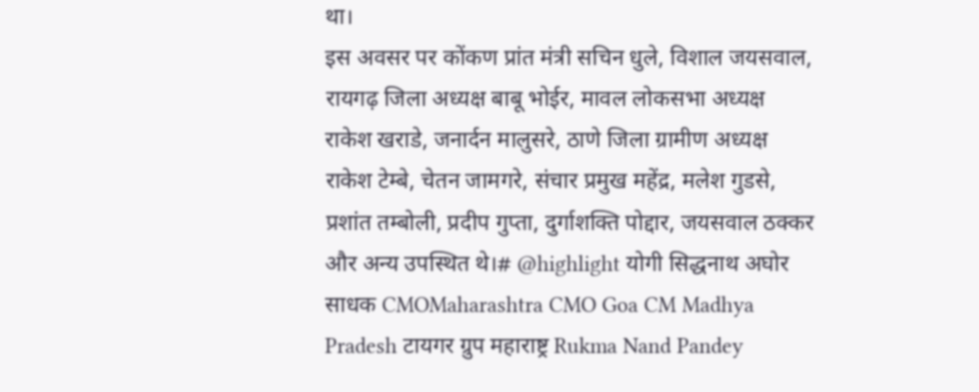था।
इस अवसर पर कोंकण प्रांत मंत्री सचिन धुले, विशाल जयसवाल, रायगढ़ जिला अध्यक्ष बाबू भोईर, मावल लोकसभा अध्यक्ष राकेश खराडे, जनार्दन मालुसरे, ठाणे जिला ग्रामीण अध्यक्ष राकेश टेम्बे, चेतन जामगरे, संचार प्रमुख महेंद्र, मलेश गुडसे, प्रशांत तम्बोली, प्रदीप गुप्ता, दुर्गाशक्ति पोद्दार, जयसवाल ठक्कर और अन्य उपस्थित थे।# @highlight योगी सिद्धनाथ अघोर साधक CMOMaharashtra CMO Goa CM Madhya Pradesh टायगर ग्रुप महाराष्ट्र Rukma Nand Pandey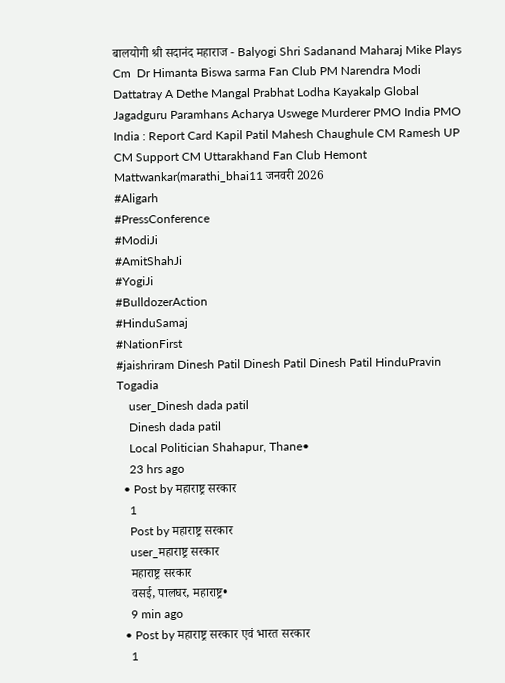बालयोगी श्री सदानंद महाराज - Balyogi Shri Sadanand Maharaj Mike Plays Cm  Dr Himanta Biswa sarma Fan Club PM Narendra Modi Dattatray A Dethe Mangal Prabhat Lodha Kayakalp Global Jagadguru Paramhans Acharya Uswege Murderer PMO India PMO India : Report Card Kapil Patil Mahesh Chaughule CM Ramesh UP CM Support CM Uttarakhand Fan Club Hemont Mattwankar(marathi_bhai11 जनवरी 2026
#Aligarh
#PressConference
#ModiJi
#AmitShahJi
#YogiJi
#BulldozerAction
#HinduSamaj
#NationFirst
#jaishriram Dinesh Patil Dinesh Patil Dinesh Patil HinduPravin Togadia
    user_Dinesh dada patil
    Dinesh dada patil
    Local Politician Shahapur, Thane•
    23 hrs ago
  • Post by महाराष्ट्र सरकार
    1
    Post by महाराष्ट्र सरकार
    user_महाराष्ट्र सरकार
    महाराष्ट्र सरकार
    वसई, पालघर, महाराष्ट्र•
    9 min ago
  • Post by महाराष्ट्र सरकार एवं भारत सरकार
    1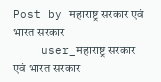Post by महाराष्ट्र सरकार एवं भारत सरकार
    user_महाराष्ट्र सरकार एवं भारत सरकार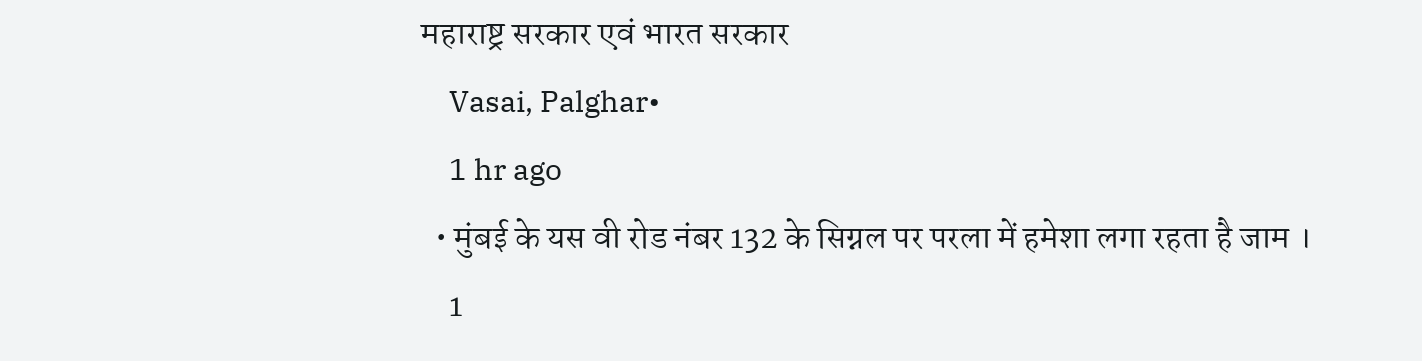महाराष्ट्र सरकार एवं भारत सरकार
    Vasai, Palghar•
    1 hr ago
  • मुंबई के यस वी रोड नंबर 132 के सिग्नल पर परला में हमेशा लगा रहता है जाम ।
    1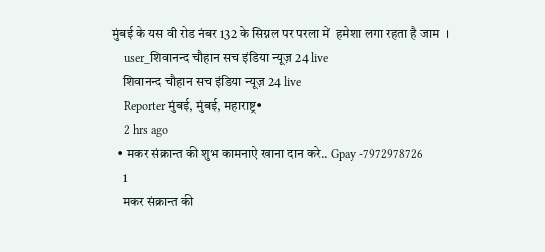मुंबई के यस वी रोड नंबर 132 के सिग्नल पर परला में  हमेशा लगा रहता है जाम  ।
    user_शिवानन्द चौहान सच इंडिया न्यूज़ 24 live
    शिवानन्द चौहान सच इंडिया न्यूज़ 24 live
    Reporter मुंबई, मुंबई, महाराष्ट्र•
    2 hrs ago
  • मकर संक्रान्त की शुभ कामनाऐ खाना दान करे.. Gpay -7972978726
    1
    मकर संक्रान्त की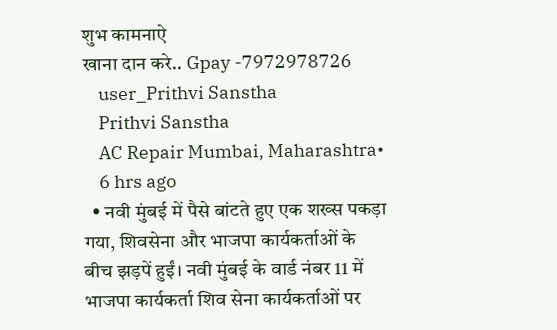शुभ कामनाऐ
खाना दान करे.. Gpay -7972978726
    user_Prithvi Sanstha
    Prithvi Sanstha
    AC Repair Mumbai, Maharashtra•
    6 hrs ago
  • नवी मुंबई में पैसे बांटते हुए एक शख्स पकड़ा गया, शिवसेना और भाजपा कार्यकर्ताओं के बीच झड़पें हुईं। नवी मुंबई के वार्ड नंबर 11 में भाजपा कार्यकर्ता शिव सेना कार्यकर्ताओं पर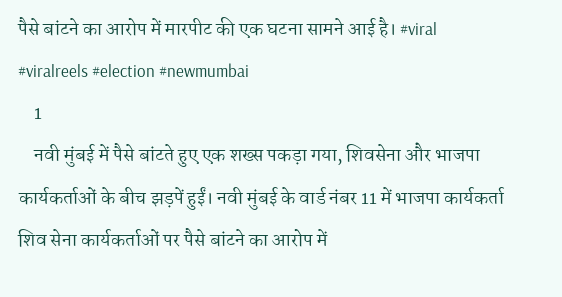पैसे बांटने का आरोप में मारपीट की एक घटना सामने आई है। #viral #viralreels #election #newmumbai
    1
    नवी मुंबई में पैसे बांटते हुए एक शख्स पकड़ा गया, शिवसेना और भाजपा कार्यकर्ताओं के बीच झड़पें हुईं। नवी मुंबई के वार्ड नंबर 11 में भाजपा कार्यकर्ता शिव सेना कार्यकर्ताओं पर पैसे बांटने का आरोप में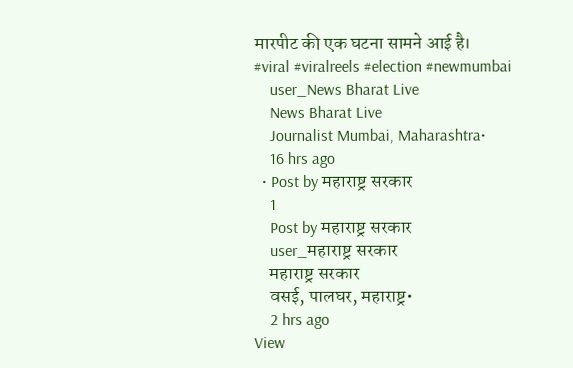मारपीट की एक घटना सामने आई है।
#viral #viralreels #election #newmumbai
    user_News Bharat Live
    News Bharat Live
    Journalist Mumbai, Maharashtra•
    16 hrs ago
  • Post by महाराष्ट्र सरकार
    1
    Post by महाराष्ट्र सरकार
    user_महाराष्ट्र सरकार
    महाराष्ट्र सरकार
    वसई, पालघर, महाराष्ट्र•
    2 hrs ago
View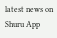latest news on Shuru App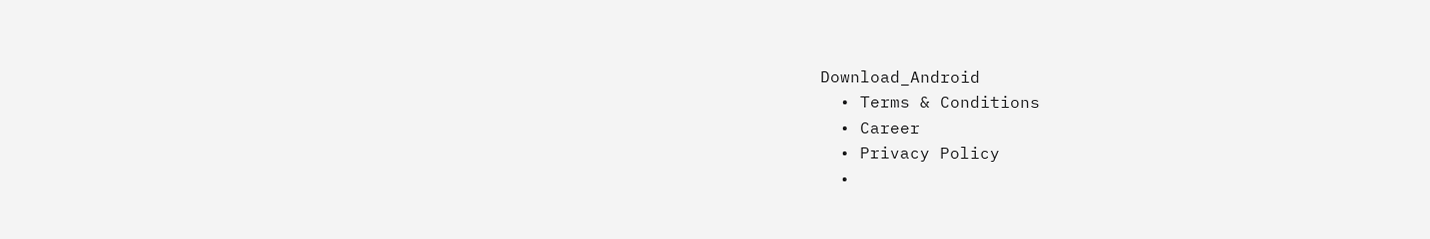Download_Android
  • Terms & Conditions
  • Career
  • Privacy Policy
  •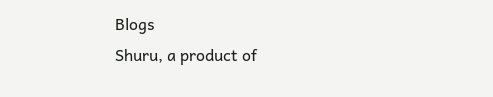Blogs
Shuru, a product of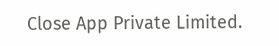Close App Private Limited.